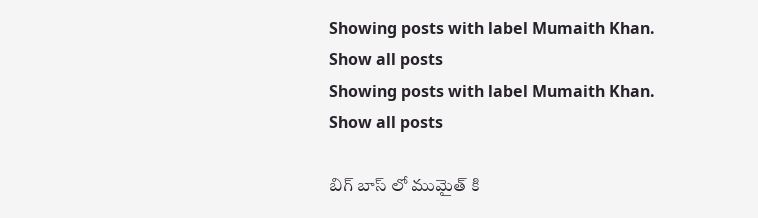Showing posts with label Mumaith Khan. Show all posts
Showing posts with label Mumaith Khan. Show all posts

బిగ్ బాస్ లో ముమైత్ కి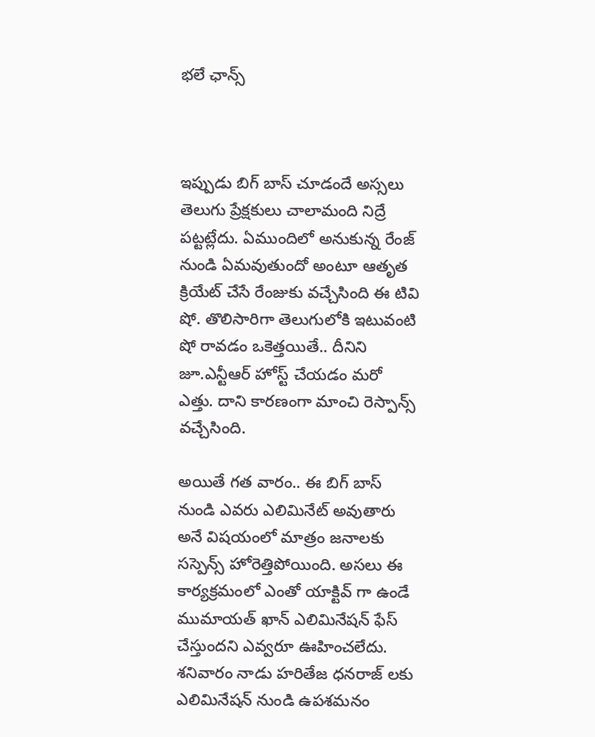భలే ఛాన్స్



ఇప్పుడు బిగ్ బాస్ చూడందే అస్సలు తెలుగు ప్రేక్షకులు చాలామంది నిద్రే పట్టట్లేదు. ఏముందిలో అనుకున్న రేంజ్ నుండి ఏమవుతుందో అంటూ ఆతృత క్రియేట్ చేసే రేంజుకు వచ్చేసింది ఈ టివి షో. తొలిసారిగా తెలుగులోకి ఇటువంటి షో రావడం ఒకెత్తయితే.. దీనిని జూ.ఎన్టీఆర్ హోస్ట్ చేయడం మరో ఎత్తు. దాని కారణంగా మాంచి రెస్పాన్స్ వచ్చేసింది.

అయితే గత వారం.. ఈ బిగ్ బాస్ నుండి ఎవరు ఎలిమినేట్ అవుతారు అనే విషయంలో మాత్రం జనాలకు సస్పెన్స్ హోరెత్తిపోయింది. అసలు ఈ కార్యక్రమంలో ఎంతో యాక్టివ్ గా ఉండే ముమాయత్ ఖాన్ ఎలిమినేషన్ ఫేస్ చేస్తుందని ఎవ్వరూ ఊహించలేదు. శనివారం నాడు హరితేజ ధనరాజ్ లకు ఎలిమినేషన్ నుండి ఉపశమనం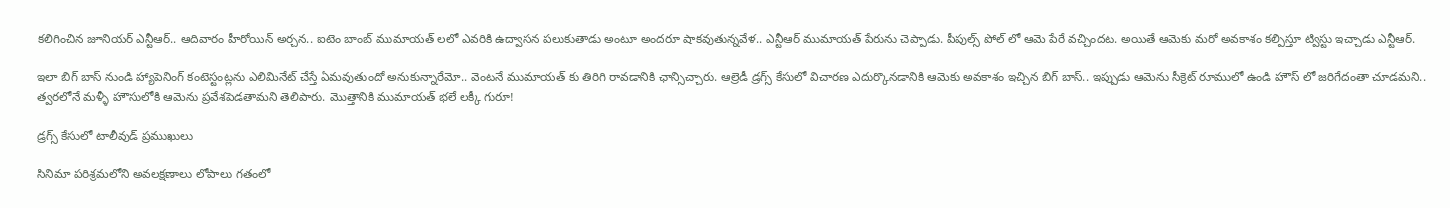కలిగించిన జూనియర్ ఎన్టీఆర్.. ఆదివారం హీరోయిన్ అర్చన.. ఐటెం బాంబ్ ముమాయత్ లలో ఎవరికి ఉద్వాసన పలుకుతాడు అంటూ అందరూ షాకవుతున్నవేళ.. ఎన్టీఆర్ ముమాయత్ పేరును చెప్పాడు. పీపుల్స్ పోల్ లో ఆమె పేరే వచ్చిందట. అయితే ఆమెకు మరో అవకాశం కల్పిస్తూ ట్విస్టు ఇచ్చాడు ఎన్టీఆర్.

ఇలా బిగ్ బాస్ నుండి హ్యాపెనింగ్ కంటెస్టంట్లను ఎలిమినేట్ చేస్తే ఏమవుతుందో అనుకున్నారేమో.. వెంటనే ముమాయత్ కు తిరిగి రావడానికి ఛాన్సిచ్చారు. ఆల్రెడీ డ్రగ్స్ కేసులో విచారణ ఎదుర్కొనడానికి ఆమెకు అవకాశం ఇచ్చిన బిగ్ బాస్.. ఇప్పుడు ఆమెను సీక్రెట్ రూములో ఉండి హౌస్ లో జరిగేదంతా చూడమని.. త్వరలోనే మళ్ళీ హౌసులోకి ఆమెను ప్రవేశపెడతామని తెలిపారు. మొత్తానికి ముమాయత్ భలే లక్కీ గురూ!

డ్రగ్స్ కేసులో టాలీవుడ్ ప్రముఖులు

సినిమా పరిశ్రమలోని అవలక్షణాలు లోపాలు గతంలో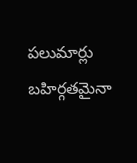పలుమార్లు బహిర్గతమైనా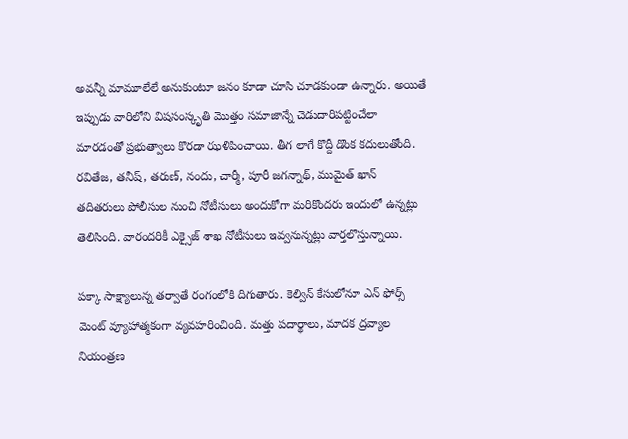అవన్నీ మామూలేలే అనుకుంటూ జనం కూడా చూసి చూడకుండా ఉన్నారు. అయితే ఇప్పుడు వారిలోని విషసంస్కృతి మొత్తం సమాజాన్నే చెడుదారిపట్టించేలా మారడంతో ప్రభుత్వాలు కొరడా ఝళిపించాయి. తీగ లాగే కొద్దీ డొంక కదులుతోంది. రవితేజ, తనీష్, తరుణ్, నందు, చార్మీ, పూరీ జగన్నాథ్, ముమైత్ ఖాన్ తదితరులు పోలీసుల నుంచి నోటీసులు అందుకోగా మరికొందరు ఇందులో ఉన్నట్లు తెలిసింది. వారందరికీ ఎక్సైజ్ శాఖ నోటీసులు ఇవ్వనున్నట్లు వార్తలొస్తున్నాయి.

పక్కా సాక్ష్యాలున్న తర్వాతే రంగంలోకి దిగుతారు. కెల్విన్ కేసులోనూ ఎన్ ఫోర్స్ మెంట్ వ్యూహాత్మకంగా వ్యవహరించింది. మత్తు పదార్థాలు, మాదక ద్రవ్యాల నియంత్రణ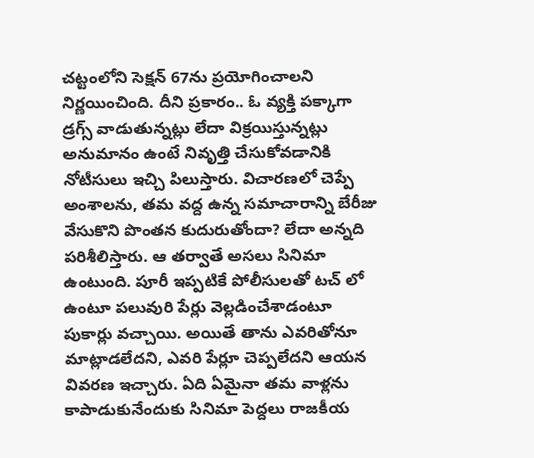చట్టంలోని సెక్షన్ 67ను ప్రయోగించాలని నిర్ణయించింది. దీని ప్రకారం.. ఓ వ్యక్తి పక్కాగా డ్రగ్స్ వాడుతున్నట్లు లేదా విక్రయిస్తున్నట్లు అనుమానం ఉంటే నివృత్తి చేసుకోవడానికి నోటీసులు ఇచ్చి పిలుస్తారు. విచారణలో చెప్పే అంశాలను, తమ వద్ద ఉన్న సమాచారాన్ని బేరీజు వేసుకొని పొంతన కుదురుతోందా? లేదా అన్నది పరిశీలిస్తారు. ఆ తర్వాతే అసలు సినిమా ఉంటుంది. పూరీ ఇప్పటికే పోలీసులతో టచ్ లో ఉంటూ పలువురి పేర్లు వెల్లడించేశాడంటూ పుకార్లు వచ్చాయి. అయితే తాను ఎవరితోనూ మాట్లాడలేదని, ఎవరి పేర్లూ చెప్పలేదని ఆయన వివరణ ఇచ్చారు. ఏది ఏమైనా తమ వాళ్లను కాపాడుకునేందుకు సినిమా పెద్దలు రాజకీయ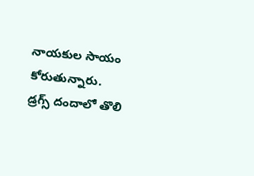నాయకుల సాయం కోరుతున్నారు.
డ్రగ్స్ దందాలో తొలి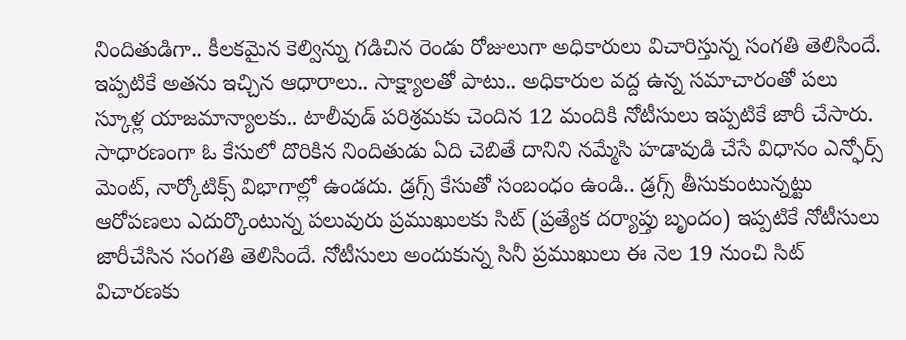నిందితుడిగా.. కీలకమైన కెల్విన్ను గడిచిన రెండు రోజులుగా అధికారులు విచారిస్తున్న సంగతి తెలిసిందే. ఇప్పటికే అతను ఇచ్చిన ఆధారాలు.. సాక్ష్యాలతో పాటు.. అధికారుల వద్ద ఉన్న సమాచారంతో పలు స్కూళ్ల యాజమాన్యాలకు.. టాలీవుడ్ పరిశ్రమకు చెందిన 12 మందికి నోటీసులు ఇప్పటికే జారీ చేసారు. సాధారణంగా ఓ కేసులో దొరికిన నిందితుడు ఏది చెబితే దానిని నమ్మేసి హడావుడి చేసే విధానం ఎన్ఫోర్స్ మెంట్, నార్కోటిక్స్ విభాగాల్లో ఉండదు. డ్రగ్స్ కేసుతో సంబంధం ఉండి.. డ్రగ్స్ తీసుకుంటున్నట్టు ఆరోపణలు ఎదుర్కొంటున్న పలువురు ప్రముఖులకు సిట్ (ప్రత్యేక దర్యాప్తు బృందం) ఇప్పటికే నోటీసులు జారీచేసిన సంగతి తెలిసిందే. నోటీసులు అందుకున్న సినీ ప్రముఖులు ఈ నెల 19 నుంచి సిట్ విచారణకు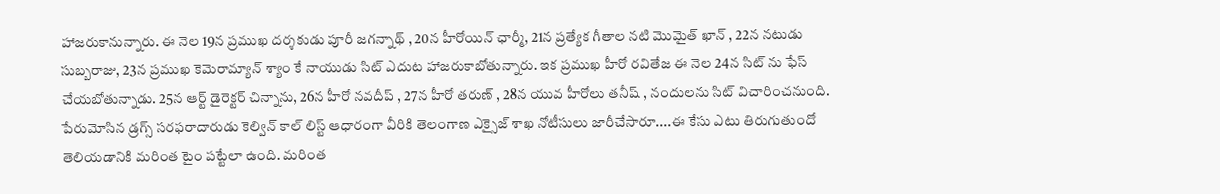హాజరుకానున్నారు. ఈ నెల 19న ప్రముఖ దర్శకుడు పూరీ జగన్నాథ్ , 20న హీరోయిన్ ఛార్మీ, 21న ప్రత్యేక గీతాల నటి మొమైత్ ఖాన్ , 22న నటుడు సుబ్బరాజు, 23న ప్రముఖ కెమెరామ్యాన్ శ్యాం కే నాయుడు సిట్ ఎదుట హాజరుకాబోతున్నారు. ఇక ప్రముఖ హీరో రవితేజ ఈ నెల 24న సిట్ ను ఫేస్ చేయబోతున్నాడు. 25న ఆర్ట్ డైరెక్టర్ చిన్నాను, 26న హీరో నవదీప్ , 27న హీరో తరుణ్ , 28న యువ హీరోలు తనీష్ , నందులను సిట్ విచారించనుంది. పేరుమోసిన డ్రగ్స్ సరఫరాదారుడు కెల్విన్ కాల్ లిస్ట్ ఆధారంగా వీరికి తెలంగాణ ఎక్సైజ్ శాఖ నోటీసులు జారీచేసారూ....ఈ కేసు ఎటు తిరుగుతుందో తెలియడానికి మరింత టైం పట్టేలా ఉంది. మరింత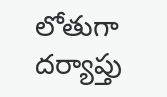లోతుగా దర్యాప్తు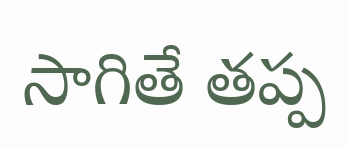సాగితే తప్ప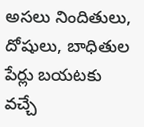అసలు నిందితులు, దోషులు, బాధితుల పేర్లు బయటకు వచ్చే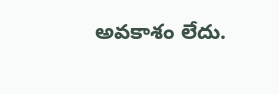అవకాశం లేదు.